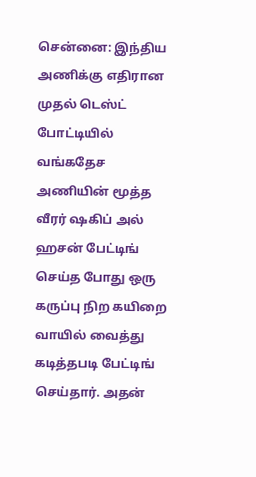சென்னை: இந்திய அணிக்கு எதிரான முதல் டெஸ்ட் போட்டியில் வங்கதேச அணியின் மூத்த வீரர் ஷகிப் அல் ஹசன் பேட்டிங் செய்த போது ஒரு கருப்பு நிற கயிறை வாயில் வைத்து கடித்தபடி பேட்டிங் செய்தார். அதன்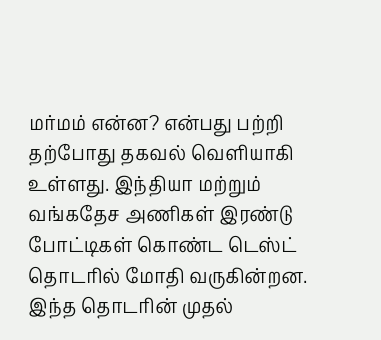மர்மம் என்ன? என்பது பற்றி தற்போது தகவல் வெளியாகி உள்ளது. இந்தியா மற்றும் வங்கதேச அணிகள் இரண்டு போட்டிகள் கொண்ட டெஸ்ட் தொடரில் மோதி வருகின்றன.
இந்த தொடரின் முதல்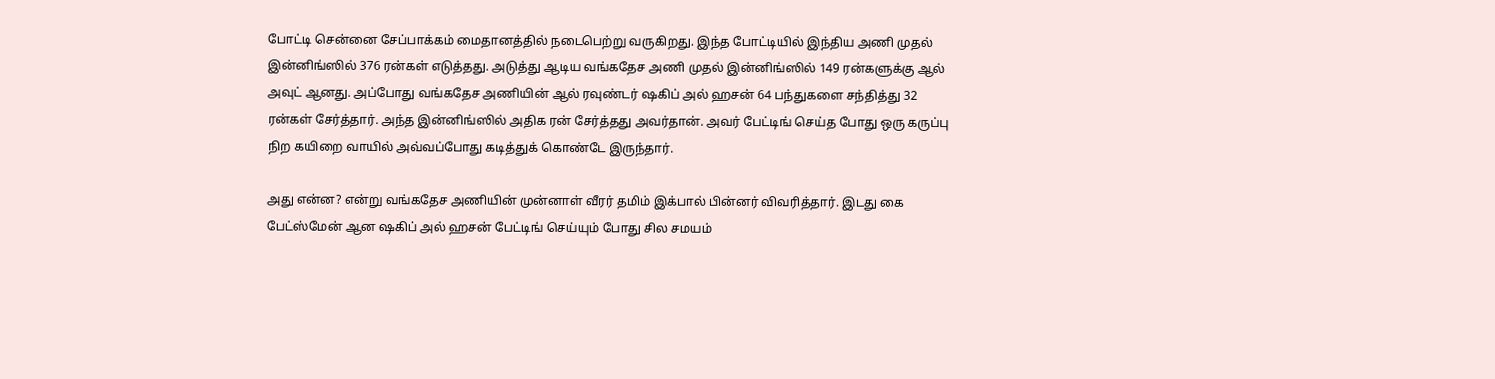போட்டி சென்னை சேப்பாக்கம் மைதானத்தில் நடைபெற்று வருகிறது. இந்த போட்டியில் இந்திய அணி முதல் இன்னிங்ஸில் 376 ரன்கள் எடுத்தது. அடுத்து ஆடிய வங்கதேச அணி முதல் இன்னிங்ஸில் 149 ரன்களுக்கு ஆல் அவுட் ஆனது. அப்போது வங்கதேச அணியின் ஆல் ரவுண்டர் ஷகிப் அல் ஹசன் 64 பந்துகளை சந்தித்து 32 ரன்கள் சேர்த்தார். அந்த இன்னிங்ஸில் அதிக ரன் சேர்த்தது அவர்தான். அவர் பேட்டிங் செய்த போது ஒரு கருப்பு நிற கயிறை வாயில் அவ்வப்போது கடித்துக் கொண்டே இருந்தார்.

அது என்ன? என்று வங்கதேச அணியின் முன்னாள் வீரர் தமிம் இக்பால் பின்னர் விவரித்தார். இடது கை பேட்ஸ்மேன் ஆன ஷகிப் அல் ஹசன் பேட்டிங் செய்யும் போது சில சமயம்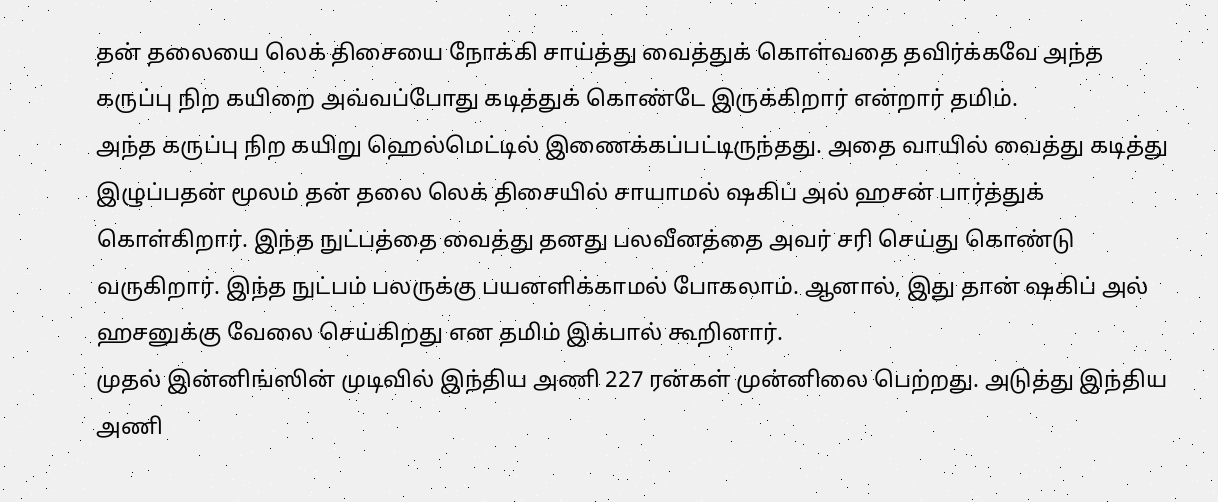தன் தலையை லெக் திசையை நோக்கி சாய்த்து வைத்துக் கொள்வதை தவிர்க்கவே அந்த கருப்பு நிற கயிறை அவ்வப்போது கடித்துக் கொண்டே இருக்கிறார் என்றார் தமிம்.
அந்த கருப்பு நிற கயிறு ஹெல்மெட்டில் இணைக்கப்பட்டிருந்தது. அதை வாயில் வைத்து கடித்து இழுப்பதன் மூலம் தன் தலை லெக் திசையில் சாயாமல் ஷகிப் அல் ஹசன் பார்த்துக் கொள்கிறார். இந்த நுட்பத்தை வைத்து தனது பலவீனத்தை அவர் சரி செய்து கொண்டு வருகிறார். இந்த நுட்பம் பலருக்கு பயனளிக்காமல் போகலாம். ஆனால், இது தான் ஷகிப் அல் ஹசனுக்கு வேலை செய்கிறது என தமிம் இக்பால் கூறினார்.
முதல் இன்னிங்ஸின் முடிவில் இந்திய அணி 227 ரன்கள் முன்னிலை பெற்றது. அடுத்து இந்திய அணி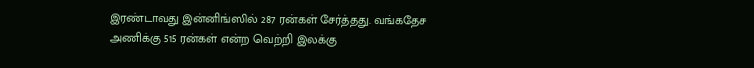இரண்டாவது இன்னிங்ஸில் 287 ரன்கள் சேர்த்தது. வங்கதேச அணிக்கு 515 ரன்கள் என்ற வெற்றி இலக்கு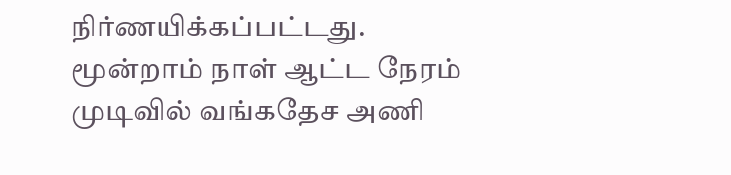நிர்ணயிக்கப்பட்டது. மூன்றாம் நாள் ஆட்ட நேரம் முடிவில் வங்கதேச அணி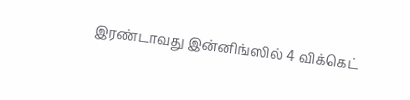இரண்டாவது இன்னிங்ஸில் 4 விக்கெட்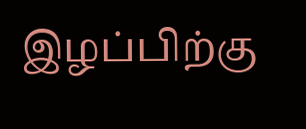இழப்பிற்கு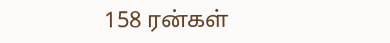158 ரன்கள்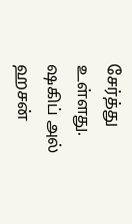சேர்த்து உள்ளது. ஷகிப் அல் ஹசன்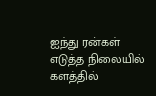ஐந்து ரன்கள் எடுத்த நிலையில் களத்தில்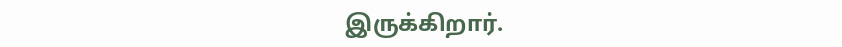இருக்கிறார்.